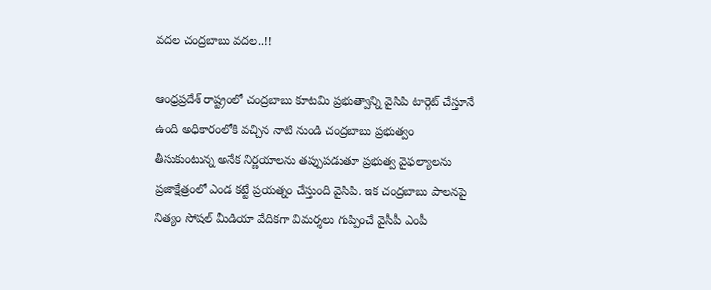వదల చంద్రబాబు వదల..!!

ఆంధ్రప్రదేశ్ రాష్ట్రంలో చంద్రబాబు కూటమి ప్రభుత్వాన్ని వైసిపి టార్గెట్ చేస్తూనే ఉంది అధికారంలోకి వచ్చిన నాటి నుండి చంద్రబాబు ప్రభుత్వం తీసుకుంటున్న అనేక నిర్ణయాలను తప్పుపడుతూ ప్రభుత్వ వైఫల్యాలను ప్రజాక్షేత్రంలో ఎండ కట్టే ప్రయత్నం చేస్తుంది వైసిపి. ఇక చంద్రబాబు పాలనపై నిత్యం సోషల్ మీడియా వేదికగా విమర్శలు గుప్పించే వైసీపీ ఎంపీ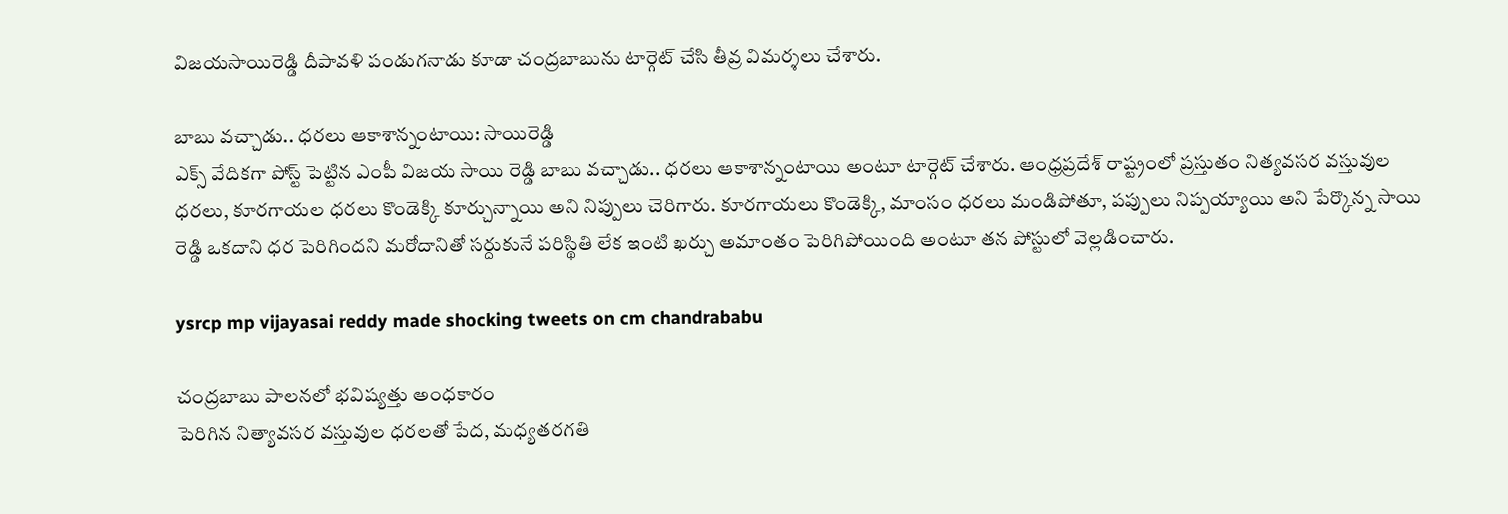విజయసాయిరెడ్డి దీపావళి పండుగనాడు కూడా చంద్రబాబును టార్గెట్ చేసి తీవ్ర విమర్శలు చేశారు.

బాబు వచ్చాడు.. ధరలు ఆకాశాన్నంటాయి: సాయిరెడ్డి
ఎక్స్ వేదికగా పోస్ట్ పెట్టిన ఎంపీ విజయ సాయి రెడ్డి బాబు వచ్చాడు.. ధరలు ఆకాశాన్నంటాయి అంటూ టార్గెట్ చేశారు. ఆంధ్రప్రదేశ్ రాష్ట్రంలో ప్రస్తుతం నిత్యవసర వస్తువుల ధరలు, కూరగాయల ధరలు కొండెక్కి కూర్చున్నాయి అని నిప్పులు చెరిగారు. కూరగాయలు కొండెక్కి, మాంసం ధరలు మండిపోతూ, పప్పులు నిప్పయ్యాయి అని పేర్కొన్న సాయి రెడ్డి ఒకదాని ధర పెరిగిందని మరోదానితో సర్దుకునే పరిస్థితి లేక ఇంటి ఖర్చు అమాంతం పెరిగిపోయింది అంటూ తన పోస్టులో వెల్లడించారు.

ysrcp mp vijayasai reddy made shocking tweets on cm chandrababu

చంద్రబాబు పాలనలో భవిష్యత్తు అంధకారం
పెరిగిన నిత్యావసర వస్తువుల ధరలతో పేద, మధ్యతరగతి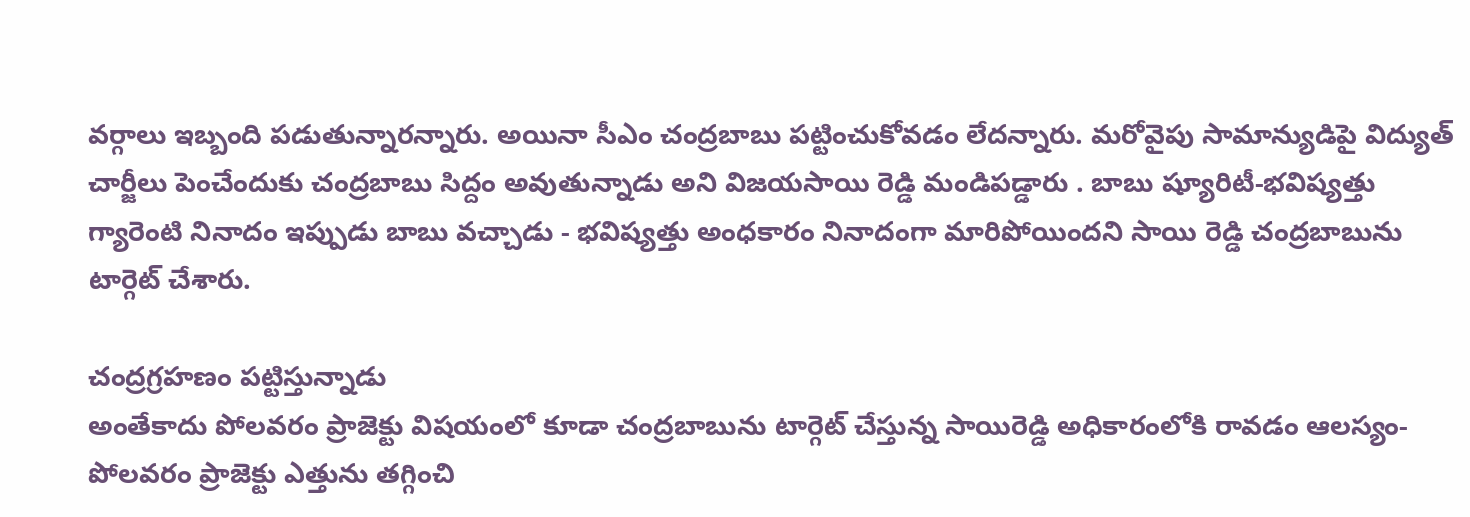వర్గాలు ఇబ్బంది పడుతున్నారన్నారు. అయినా సీఎం చంద్రబాబు పట్టించుకోవడం లేదన్నారు. మరోవైపు సామాన్యుడిపై విద్యుత్ చార్జీలు పెంచేందుకు చంద్రబాబు సిద్దం అవుతున్నాడు అని విజయసాయి రెడ్డి మండిపడ్డారు . బాబు ష్యూరిటీ-భవిష్యత్తు గ్యారెంటి నినాదం ఇప్పుడు బాబు వచ్చాడు - భవిష్యత్తు అంధకారం నినాదంగా మారిపోయిందని సాయి రెడ్డి చంద్రబాబును టార్గెట్ చేశారు.

చంద్రగ్రహణం పట్టిస్తున్నాడు
అంతేకాదు పోలవరం ప్రాజెక్టు విషయంలో కూడా చంద్రబాబును టార్గెట్ చేస్తున్న సాయిరెడ్డి అధికారంలోకి రావడం ఆలస్యం-పోలవరం ప్రాజెక్టు ఎత్తును తగ్గించి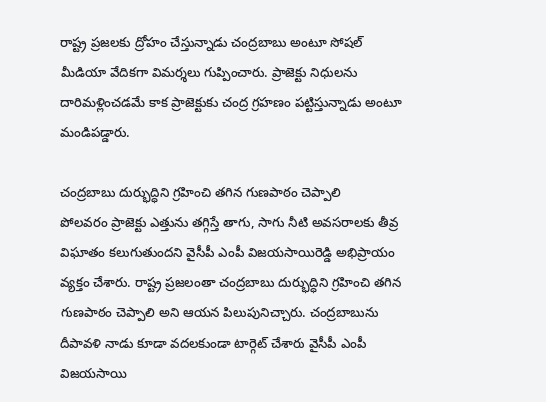రాష్ట్ర ప్రజలకు ద్రోహం చేస్తున్నాడు చంద్రబాబు అంటూ సోషల్ మీడియా వేదికగా విమర్శలు గుప్పించారు. ప్రాజెక్టు నిధులను దారిమళ్లించడమే కాక ప్రాజెక్టుకు చంద్ర గ్రహణం పట్టిస్తున్నాడు అంటూ మండిపడ్డారు.

చంద్రబాబు దుర్భుద్ధిని గ్రహించి తగిన గుణపాఠం చెప్పాలి
పోలవరం ప్రాజెక్టు ఎత్తును తగ్గిస్తే తాగు, సాగు నీటి అవసరాలకు తీవ్ర విఘాతం కలుగుతుందని వైసీపీ ఎంపీ విజయసాయిరెడ్డి అభిప్రాయం వ్యక్తం చేశారు. రాష్ట్ర ప్రజలంతా చంద్రబాబు దుర్భుద్ధిని గ్రహించి తగిన గుణపాఠం చెప్పాలి అని ఆయన పిలుపునిచ్చారు. చంద్రబాబును దీపావళి నాడు కూడా వదలకుండా టార్గెట్ చేశారు వైసీపీ ఎంపీ విజయసాయి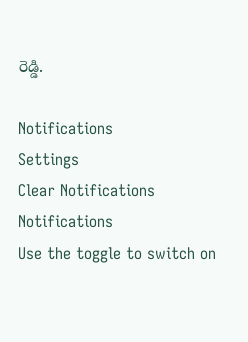రెడ్డి.

Notifications
Settings
Clear Notifications
Notifications
Use the toggle to switch on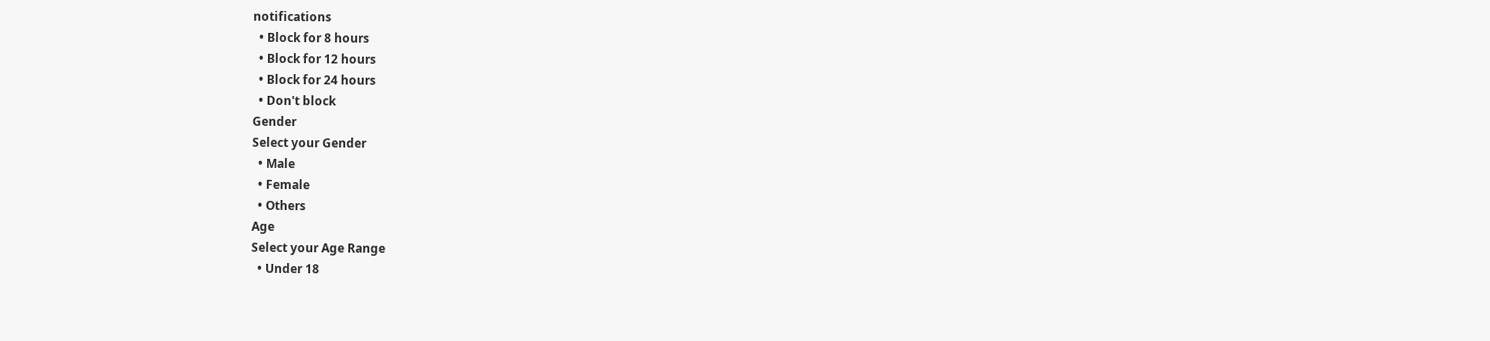notifications
  • Block for 8 hours
  • Block for 12 hours
  • Block for 24 hours
  • Don't block
Gender
Select your Gender
  • Male
  • Female
  • Others
Age
Select your Age Range
  • Under 18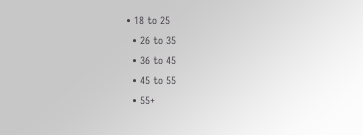• 18 to 25
  • 26 to 35
  • 36 to 45
  • 45 to 55
  • 55+